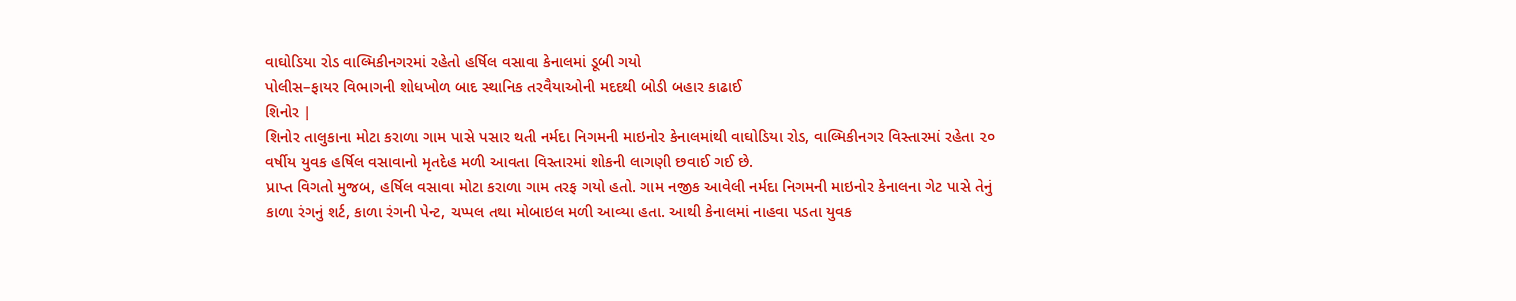વાઘોડિયા રોડ વાલ્મિકીનગરમાં રહેતો હર્ષિલ વસાવા કેનાલમાં ડૂબી ગયો
પોલીસ–ફાયર વિભાગની શોધખોળ બાદ સ્થાનિક તરવૈયાઓની મદદથી બોડી બહાર કાઢાઈ
શિનોર |
શિનોર તાલુકાના મોટા કરાળા ગામ પાસે પસાર થતી નર્મદા નિગમની માઇનોર કેનાલમાંથી વાઘોડિયા રોડ, વાલ્મિકીનગર વિસ્તારમાં રહેતા ૨૦ વર્ષીય યુવક હર્ષિલ વસાવાનો મૃતદેહ મળી આવતા વિસ્તારમાં શોકની લાગણી છવાઈ ગઈ છે.
પ્રાપ્ત વિગતો મુજબ, હર્ષિલ વસાવા મોટા કરાળા ગામ તરફ ગયો હતો. ગામ નજીક આવેલી નર્મદા નિગમની માઇનોર કેનાલના ગેટ પાસે તેનું કાળા રંગનું શર્ટ, કાળા રંગની પેન્ટ, ચપ્પલ તથા મોબાઇલ મળી આવ્યા હતા. આથી કેનાલમાં નાહવા પડતા યુવક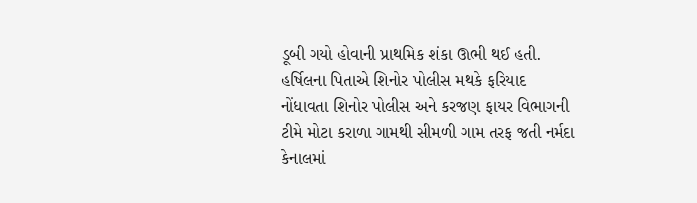ડૂબી ગયો હોવાની પ્રાથમિક શંકા ઊભી થઈ હતી.
હર્ષિલના પિતાએ શિનોર પોલીસ મથકે ફરિયાદ નોંધાવતા શિનોર પોલીસ અને કરજણ ફાયર વિભાગની ટીમે મોટા કરાળા ગામથી સીમળી ગામ તરફ જતી નર્મદા કેનાલમાં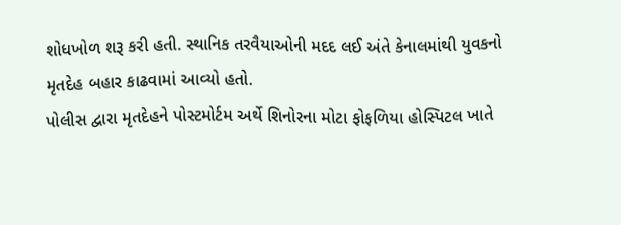શોધખોળ શરૂ કરી હતી. સ્થાનિક તરવૈયાઓની મદદ લઈ અંતે કેનાલમાંથી યુવકનો મૃતદેહ બહાર કાઢવામાં આવ્યો હતો.
પોલીસ દ્વારા મૃતદેહને પોસ્ટમોર્ટમ અર્થે શિનોરના મોટા ફોફળિયા હોસ્પિટલ ખાતે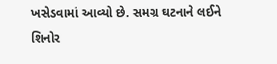ખસેડવામાં આવ્યો છે. સમગ્ર ઘટનાને લઈને શિનોર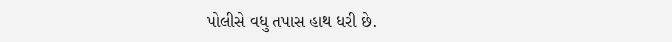પોલીસે વધુ તપાસ હાથ ધરી છે.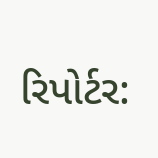રિપોર્ટર: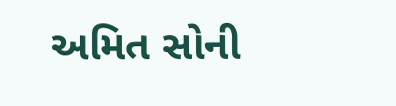અમિત સોની